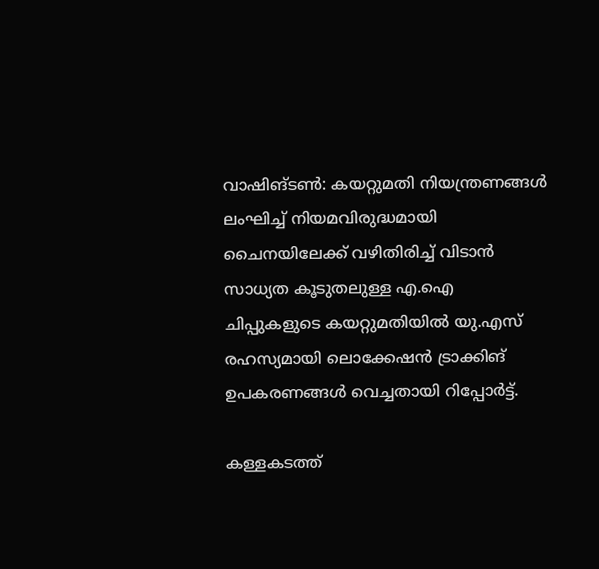വാഷിങ്ടണ്‍: കയറ്റുമതി നിയന്ത്രണങ്ങള്‍ ലംഘിച്ച് നിയമവിരുദ്ധമായി ചൈനയിലേക്ക് വഴിതിരിച്ച് വിടാന്‍ സാധ്യത കൂടുതലുള്ള എ.ഐ ചിപ്പുകളുടെ കയറ്റുമതിയില്‍ യു.എസ് രഹസ്യമായി ലൊക്കേഷന്‍ ട്രാക്കിങ് ഉപകരണങ്ങള്‍ വെച്ചതായി റിപ്പോര്‍ട്ട്.

കള്ളകടത്ത്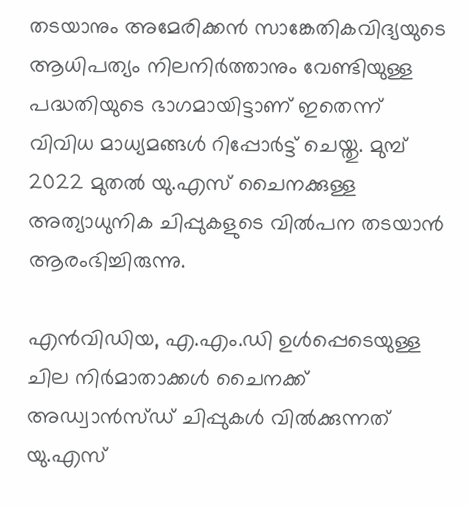തടയാനും അമേരിക്കന്‍ സാങ്കേതികവിദ്യയുടെ ആധിപത്യം നിലനിര്‍ത്താനും വേണ്ടിയുള്ള പദ്ധതിയുടെ ഭാഗമായിട്ടാണ് ഇതെന്ന് വിവിധ മാധ്യമങ്ങള്‍ റിപ്പോര്‍ട്ട് ചെയ്തു. മുമ്പ് 2022 മുതല്‍ യു.എസ് ചൈനക്കുള്ള അത്യാധുനിക ചിപ്പുകളുടെ വില്‍പന തടയാന്‍ ആരംഭിച്ചിരുന്നു.

എന്‍വിഡിയ, എ.എം.ഡി ഉള്‍പ്പെടെയുള്ള ചില നിര്‍മാതാക്കള്‍ ചൈനക്ക് അഡ്വാന്‍സ്ഡ് ചിപ്പുകള്‍ വില്‍ക്കുന്നത് യു.എസ്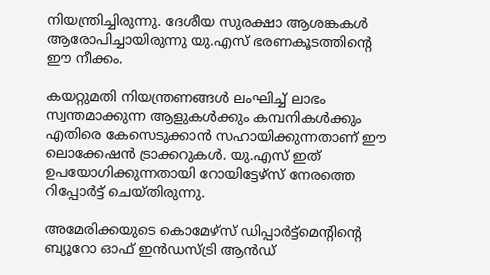നിയന്ത്രിച്ചിരുന്നു. ദേശീയ സുരക്ഷാ ആശങ്കകള്‍ ആരോപിച്ചായിരുന്നു യു.എസ് ഭരണകൂടത്തിന്റെ ഈ നീക്കം.

കയറ്റുമതി നിയന്ത്രണങ്ങള്‍ ലംഘിച്ച് ലാഭം സ്വന്തമാക്കുന്ന ആളുകള്‍ക്കും കമ്പനികള്‍ക്കും എതിരെ കേസെടുക്കാന്‍ സഹായിക്കുന്നതാണ് ഈ ലൊക്കേഷന്‍ ട്രാക്കറുകള്‍. യു.എസ് ഇത് ഉപയോഗിക്കുന്നതായി റോയിട്ടേഴ്‌സ് നേരത്തെ റിപ്പോര്‍ട്ട് ചെയ്തിരുന്നു.

അമേരിക്കയുടെ കൊമേഴ്‌സ് ഡിപ്പാര്‍ട്ട്‌മെന്റിന്റെ ബ്യൂറോ ഓഫ് ഇന്‍ഡസ്ട്രി ആന്‍ഡ്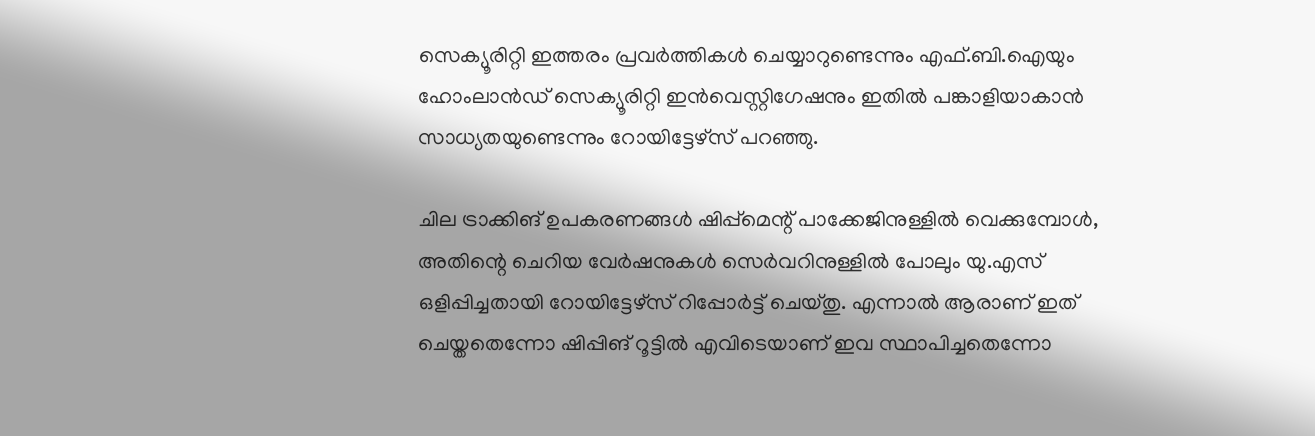സെക്യൂരിറ്റി ഇത്തരം പ്രവര്‍ത്തികള്‍ ചെയ്യാറുണ്ടെന്നും എഫ്.ബി.ഐയും ഹോംലാന്‍ഡ് സെക്യൂരിറ്റി ഇന്‍വെസ്റ്റിഗേഷനും ഇതില്‍ പങ്കാളിയാകാന്‍ സാധ്യതയുണ്ടെന്നും റോയിട്ടേഴ്‌സ് പറഞ്ഞു.

ചില ട്രാക്കിങ് ഉപകരണങ്ങള്‍ ഷിപ്പ്‌മെന്റ് പാക്കേജിനുള്ളില്‍ വെക്കുമ്പോള്‍, അതിന്റെ ചെറിയ വേര്‍ഷനുകള്‍ സെര്‍വറിനുള്ളില്‍ പോലും യു.എസ് ഒളിപ്പിച്ചതായി റോയിട്ടേഴ്‌സ് റിപ്പോര്‍ട്ട് ചെയ്തു. എന്നാല്‍ ആരാണ് ഇത് ചെയ്തതെന്നോ ഷിപ്പിങ് റൂട്ടില്‍ എവിടെയാണ് ഇവ സ്ഥാപിച്ചതെന്നോ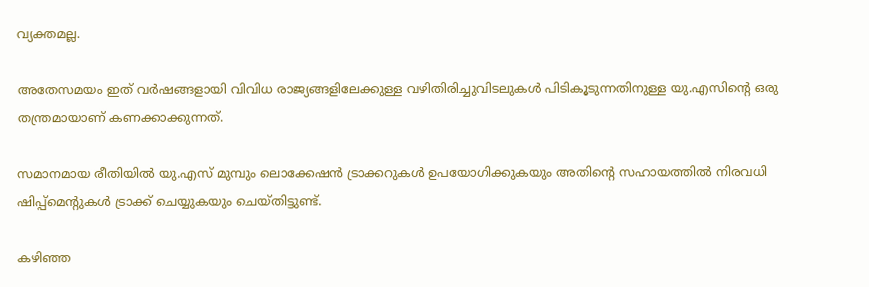വ്യക്തമല്ല.

അതേസമയം ഇത് വര്‍ഷങ്ങളായി വിവിധ രാജ്യങ്ങളിലേക്കുള്ള വഴിതിരിച്ചുവിടലുകള്‍ പിടികൂടുന്നതിനുള്ള യു.എസിന്റെ ഒരു തന്ത്രമായാണ് കണക്കാക്കുന്നത്.

സമാനമായ രീതിയില്‍ യു.എസ് മുമ്പും ലൊക്കേഷന്‍ ട്രാക്കറുകള്‍ ഉപയോഗിക്കുകയും അതിന്റെ സഹായത്തില്‍ നിരവധി ഷിപ്പ്‌മെന്റുകള്‍ ട്രാക്ക് ചെയ്യുകയും ചെയ്തിട്ടുണ്ട്.

കഴിഞ്ഞ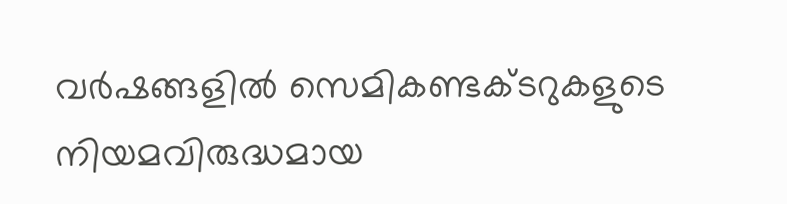വര്‍ഷങ്ങളില്‍ സെമികണ്ടക്ടറുകളുടെ നിയമവിരുദ്ധമായ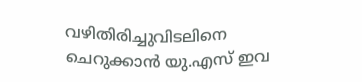വഴിതിരിച്ചുവിടലിനെ ചെറുക്കാന്‍ യു.എസ് ഇവ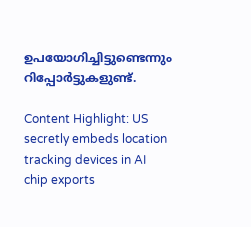ഉപയോഗിച്ചിട്ടുണ്ടെന്നും റിപ്പോര്‍ട്ടുകളുണ്ട്.

Content Highlight: US secretly embeds location tracking devices in AI chip exports